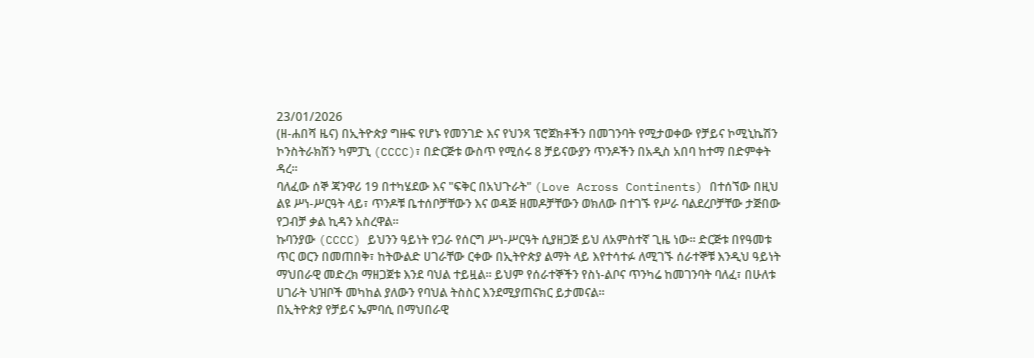23/01/2026
(ዘ-ሐበሻ ዜና) በኢትዮጵያ ግዙፍ የሆኑ የመንገድ እና የህንጻ ፕሮጀክቶችን በመገንባት የሚታወቀው የቻይና ኮሚኒኬሽን ኮንስትራክሽን ካምፓኒ (CCCC)፣ በድርጅቱ ውስጥ የሚሰሩ 8 ቻይናውያን ጥንዶችን በአዲስ አበባ ከተማ በድምቀት ዳረ።
ባለፈው ሰኞ ጃንዋሪ 19 በተካሄደው እና "ፍቅር በአህጉራት" (Love Across Continents) በተሰኘው በዚህ ልዩ ሥነ-ሥርዓት ላይ፣ ጥንዶቹ ቤተሰቦቻቸውን እና ወዳጅ ዘመዶቻቸውን ወክለው በተገኙ የሥራ ባልደረቦቻቸው ታጅበው የጋብቻ ቃል ኪዳን አስረዋል።
ኩባንያው (CCCC) ይህንን ዓይነት የጋራ የሰርግ ሥነ-ሥርዓት ሲያዘጋጅ ይህ ለአምስተኛ ጊዜ ነው። ድርጅቱ በየዓመቱ ጥር ወርን በመጠበቅ፣ ከትውልድ ሀገራቸው ርቀው በኢትዮጵያ ልማት ላይ እየተሳተፉ ለሚገኙ ሰራተኞቹ እንዲህ ዓይነት ማህበራዊ መድረክ ማዘጋጀቱ እንደ ባህል ተይዟል። ይህም የሰራተኞችን የስነ-ልቦና ጥንካሬ ከመገንባት ባለፈ፣ በሁለቱ ሀገራት ህዝቦች መካከል ያለውን የባህል ትስስር እንደሚያጠናክር ይታመናል።
በኢትዮጵያ የቻይና ኤምባሲ በማህበራዊ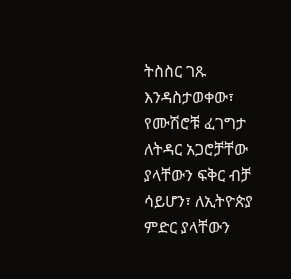ትስስር ገጹ እንዳስታወቀው፣ የሙሽሮቹ ፈገግታ ለትዳር አጋሮቻቸው ያላቸውን ፍቅር ብቻ ሳይሆን፣ ለኢትዮጵያ ምድር ያላቸውን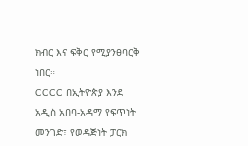ክብር እና ፍቅር የሚያንፀባርቅ ነበር።
CCCC በኢትዮጵያ እንደ አዲስ አበባ-አዳማ የፍጥነት መንገድ፣ የወዳጅነት ፓርክ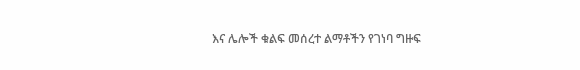እና ሌሎች ቁልፍ መሰረተ ልማቶችን የገነባ ግዙፍ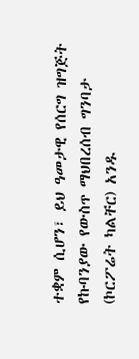ተቋም ሲሆን፣ ይህ ዓመታዊ የሰርግ ዝግጅት የኩባንያው የውስጥ ማህበረሰብ ግንባታ (ኮርፖሬት ካልቸር) አንዱ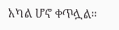አካል ሆኖ ቀጥሏል።